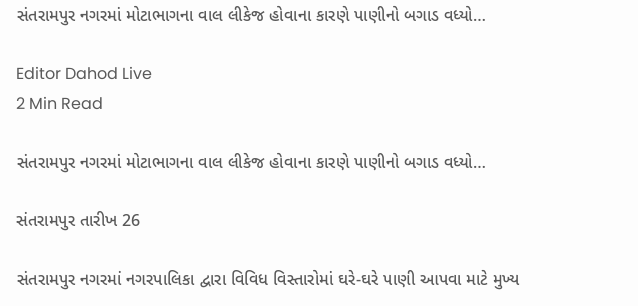સંતરામપુર નગરમાં મોટાભાગના વાલ લીકેજ હોવાના કારણે પાણીનો બગાડ વધ્યો…

Editor Dahod Live
2 Min Read

સંતરામપુર નગરમાં મોટાભાગના વાલ લીકેજ હોવાના કારણે પાણીનો બગાડ વધ્યો…

સંતરામપુર તારીખ 26

સંતરામપુર નગરમાં નગરપાલિકા દ્વારા વિવિધ વિસ્તારોમાં ઘરે-ઘરે પાણી આપવા માટે મુખ્ય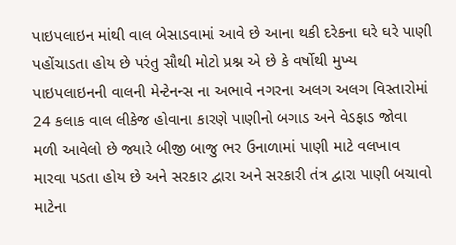પાઇપલાઇન માંથી વાલ બેસાડવામાં આવે છે આના થકી દરેકના ઘરે ઘરે પાણી પહોંચાડતા હોય છે પરંતુ સૌથી મોટો પ્રશ્ન એ છે કે વર્ષોથી મુખ્ય પાઇપલાઇનની વાલની મેન્ટેનન્સ ના અભાવે નગરના અલગ અલગ વિસ્તારોમાં 24 કલાક વાલ લીકેજ હોવાના કારણે પાણીનો બગાડ અને વેડફાડ જોવા મળી આવેલો છે જ્યારે બીજી બાજુ ભર ઉનાળામાં પાણી માટે વલખાવ મારવા પડતા હોય છે અને સરકાર દ્વારા અને સરકારી તંત્ર દ્વારા પાણી બચાવો માટેના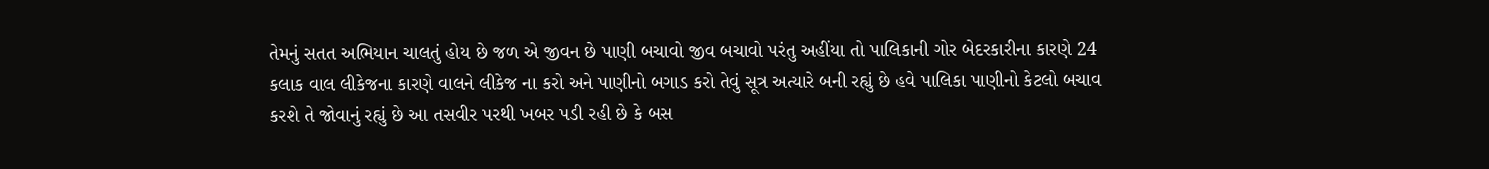તેમનું સતત અભિયાન ચાલતું હોય છે જળ એ જીવન છે પાણી બચાવો જીવ બચાવો પરંતુ અહીંયા તો પાલિકાની ગોર બેદરકારીના કારણે 24 કલાક વાલ લીકેજના કારણે વાલને લીકેજ ના કરો અને પાણીનો બગાડ કરો તેવું સૂત્ર અત્યારે બની રહ્યું છે હવે પાલિકા પાણીનો કેટલો બચાવ કરશે તે જોવાનું રહ્યું છે આ તસવીર પરથી ખબર પડી રહી છે કે બસ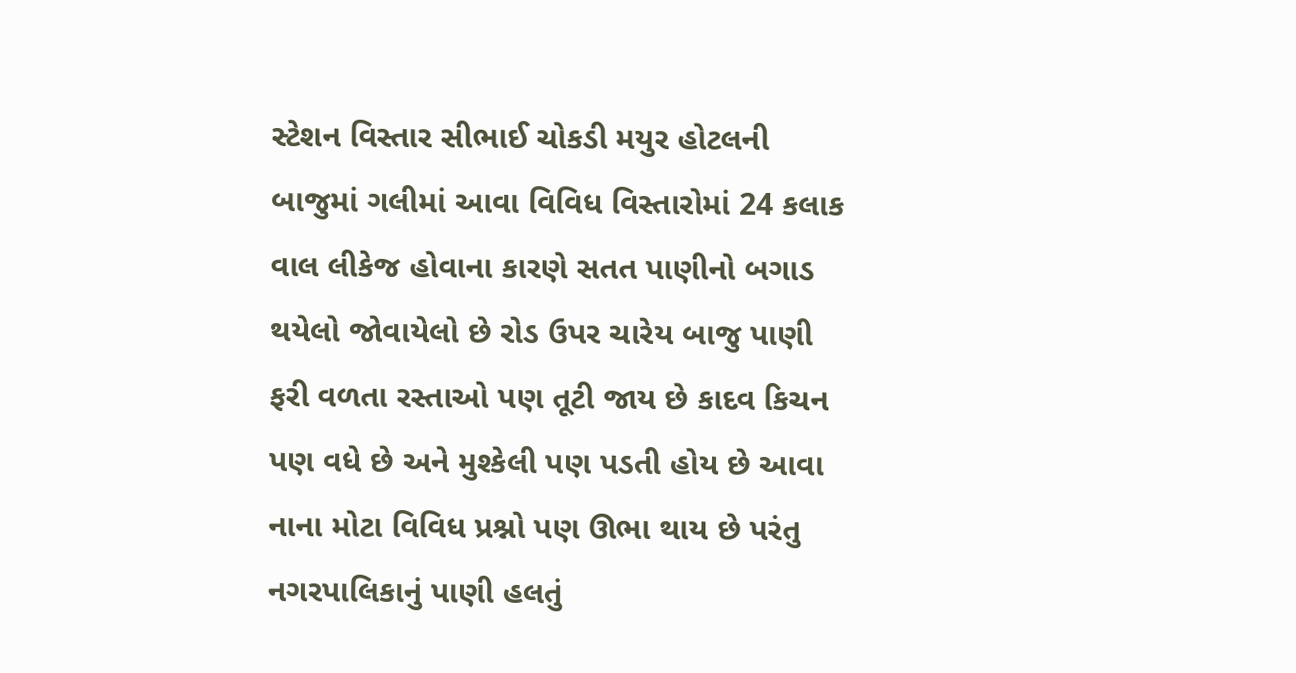સ્ટેશન વિસ્તાર સીભાઈ ચોકડી મયુર હોટલની બાજુમાં ગલીમાં આવા વિવિધ વિસ્તારોમાં 24 કલાક વાલ લીકેજ હોવાના કારણે સતત પાણીનો બગાડ થયેલો જોવાયેલો છે રોડ ઉપર ચારેય બાજુ પાણી ફરી વળતા રસ્તાઓ પણ તૂટી જાય છે કાદવ કિચન પણ વધે છે અને મુશ્કેલી પણ પડતી હોય છે આવા નાના મોટા વિવિધ પ્રશ્નો પણ ઊભા થાય છે પરંતુ નગરપાલિકાનું પાણી હલતું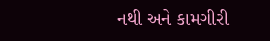નથી અને કામગીરી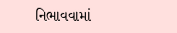નિભાવવામાં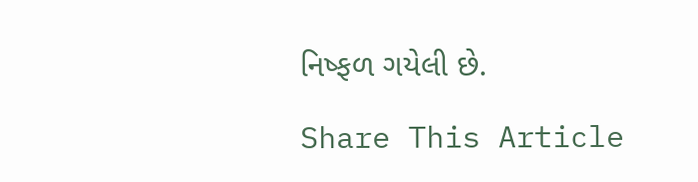નિષ્ફળ ગયેલી છે.

Share This Article